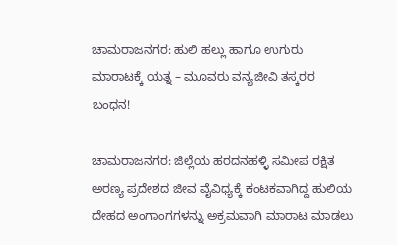ಚಾಮರಾಜನಗರ: ಹುಲಿ ಹಲ್ಲು ಹಾಗೂ ಉಗುರು ಮಾರಾಟಕ್ಕೆ ಯತ್ನ – ಮೂವರು ವನ್ಯಜೀವಿ ತಸ್ಕರರ ಬಂಧನ!

ಚಾಮರಾಜನಗರ: ಜಿಲ್ಲೆಯ ಹರದನಹಳ್ಳಿ ಸಮೀಪ ರಕ್ಷಿತ ಅರಣ್ಯ ಪ್ರದೇಶದ ಜೀವ ವೈವಿಧ್ಯಕ್ಕೆ ಕಂಟಕವಾಗಿದ್ದ ಹುಲಿಯ ದೇಹದ ಅಂಗಾಂಗಗಳನ್ನು ಅಕ್ರಮವಾಗಿ ಮಾರಾಟ ಮಾಡಲು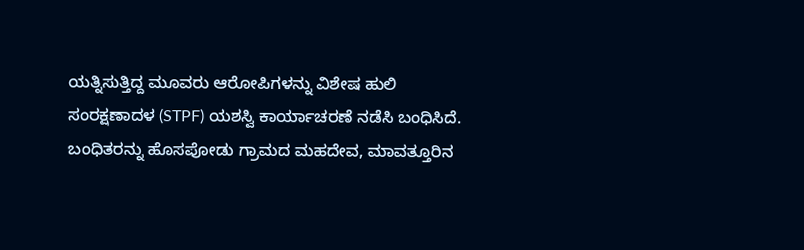ಯತ್ನಿಸುತ್ತಿದ್ದ ಮೂವರು ಆರೋಪಿಗಳನ್ನು ವಿಶೇಷ ಹುಲಿ ಸಂರಕ್ಷಣಾದಳ (STPF) ಯಶಸ್ವಿ ಕಾರ್ಯಾಚರಣೆ ನಡೆಸಿ ಬಂಧಿಸಿದೆ.
ಬಂಧಿತರನ್ನು ಹೊಸಪೋಡು ಗ್ರಾಮದ ಮಹದೇವ, ಮಾವತ್ತೂರಿನ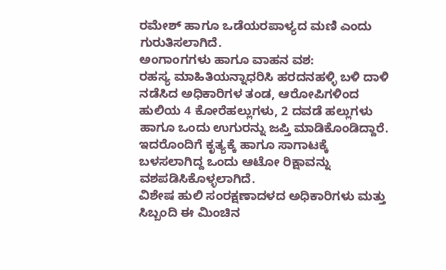ರಮೇಶ್ ಹಾಗೂ ಒಡೆಯರಪಾಳ್ಯದ ಮಣಿ ಎಂದು ಗುರುತಿಸಲಾಗಿದೆ.
ಅಂಗಾಂಗಗಳು ಹಾಗೂ ವಾಹನ ವಶ:
ರಹಸ್ಯ ಮಾಹಿತಿಯನ್ನಾಧರಿಸಿ ಹರದನಹಳ್ಳಿ ಬಳಿ ದಾಳಿ ನಡೆಸಿದ ಅಧಿಕಾರಿಗಳ ತಂಡ, ಆರೋಪಿಗಳಿಂದ ಹುಲಿಯ 4 ಕೋರೆಹಲ್ಲುಗಳು, 2 ದವಡೆ ಹಲ್ಲುಗಳು ಹಾಗೂ ಒಂದು ಉಗುರನ್ನು ಜಪ್ತಿ ಮಾಡಿಕೊಂಡಿದ್ದಾರೆ. ಇದರೊಂದಿಗೆ ಕೃತ್ಯಕ್ಕೆ ಹಾಗೂ ಸಾಗಾಟಕ್ಕೆ ಬಳಸಲಾಗಿದ್ದ ಒಂದು ಆಟೋ ರಿಕ್ಷಾವನ್ನು ವಶಪಡಿಸಿಕೊಳ್ಳಲಾಗಿದೆ.
ವಿಶೇಷ ಹುಲಿ ಸಂರಕ್ಷಣಾದಳದ ಅಧಿಕಾರಿಗಳು ಮತ್ತು ಸಿಬ್ಬಂದಿ ಈ ಮಿಂಚಿನ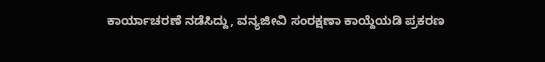ಕಾರ್ಯಾಚರಣೆ ನಡೆಸಿದ್ದು, ವನ್ಯಜೀವಿ ಸಂರಕ್ಷಣಾ ಕಾಯ್ದೆಯಡಿ ಪ್ರಕರಣ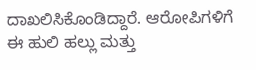ದಾಖಲಿಸಿಕೊಂಡಿದ್ದಾರೆ. ಆರೋಪಿಗಳಿಗೆ ಈ ಹುಲಿ ಹಲ್ಲು ಮತ್ತು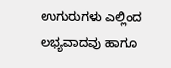ಉಗುರುಗಳು ಎಲ್ಲಿಂದ ಲಭ್ಯವಾದವು ಹಾಗೂ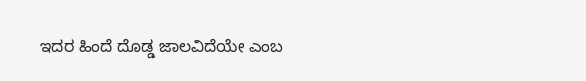ಇದರ ಹಿಂದೆ ದೊಡ್ಡ ಜಾಲವಿದೆಯೇ ಎಂಬ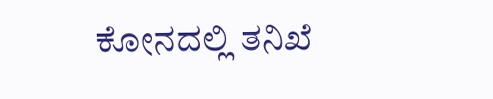ಕೋನದಲ್ಲಿ ತನಿಖೆ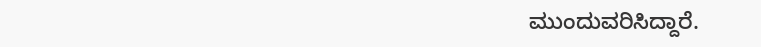ಮುಂದುವರಿಸಿದ್ದಾರೆ.